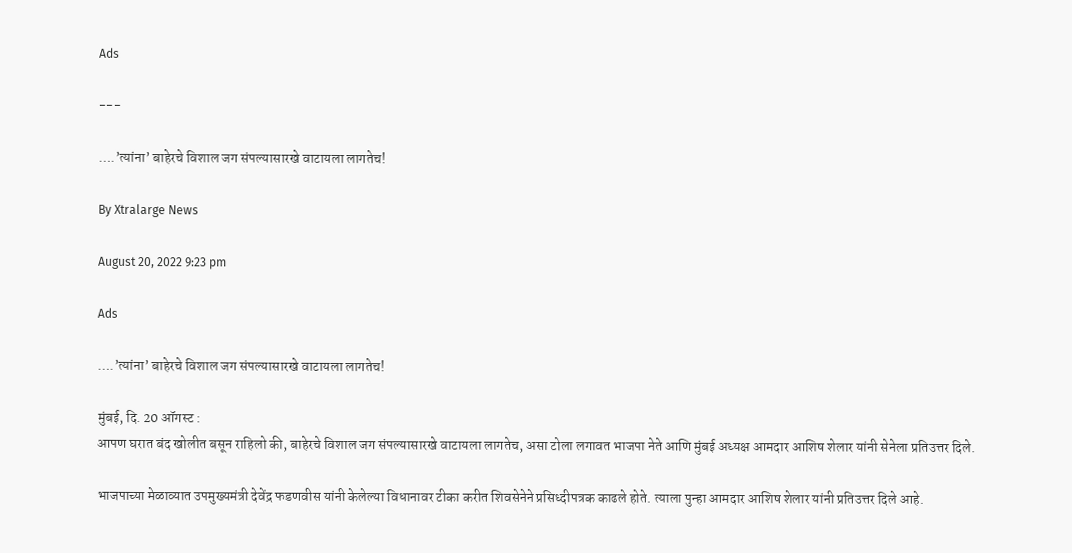Ads

---

….’त्यांना’ बाहेरचे विशाल जग संपल्यासारखे वाटायला लागतेच!

By Xtralarge News

August 20, 2022 9:23 pm

Ads

….’त्यांना’ बाहेरचे विशाल जग संपल्यासारखे वाटायला लागतेच!

मुंबई, दि. 20 ऑगस्ट :
आपण घरात बंद खोलीत बसून राहिलो की, बाहेरचे विशाल जग संपल्यासारखे वाटायला लागतेच, असा टोला लगावत भाजपा नेते आणि मुंबई अध्यक्ष आमदार आशिष शेलार यांनी सेनेला प्रतिउत्तर दिले.

भाजपाच्या मेळाव्यात उपमुख्यमंत्री देवेंद्र फडणवीस यांनी केलेल्या विधानावर टीका करीत शिवसेनेने प्रसिध्दीपत्रक काढले होते. त्याला पुन्हा आमदार आशिष शेलार यांनी प्रतिउत्तर दिले आहे.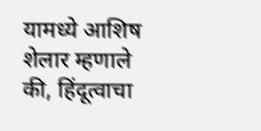यामध्ये आशिष शेलार म्हणाले की, हिंदूत्वाचा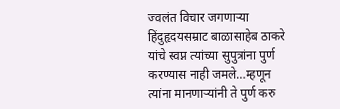ज्वलंत विचार जगणाऱ्या हिंदुहृदयसम्राट बाळासाहेब ठाकरे यांचे स्वप्न त्यांच्या सुपुत्रांना पुर्ण करण्यास नाही जमले…म्हणून त्यांना मानणाऱ्यांनी ते पुर्ण करु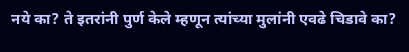नये का? ते इतरांनी पुर्ण केले म्हणून त्यांच्या मुलांनी एवढे चिडावे का?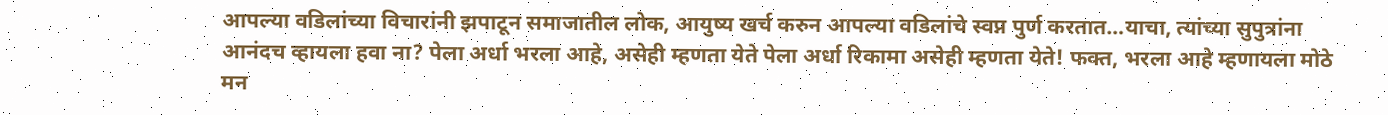आपल्या वडिलांच्या विचारांनी झपाटून समाजातील लोक, आयुष्य खर्च करुन आपल्या वडिलांचे स्वप्न पुर्ण करतात…याचा, त्यांच्या सुपुत्रांना आनंदच व्हायला हवा ना? पेला अर्धा भरला आहे, असेही म्हणता येते पेला अर्धा रिकामा असेही म्हणता येते! फक्त, भरला आहे म्हणायला मोठे मन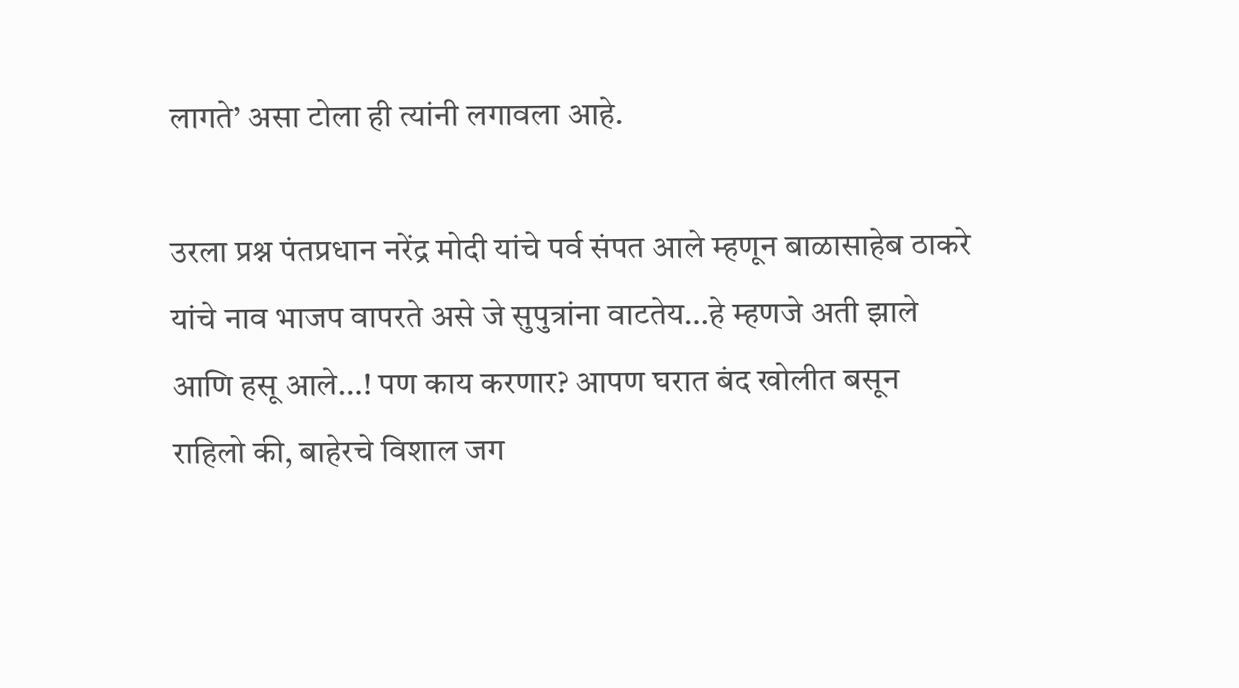लागते’ असा टोला ही त्यांनी लगावला आहे.

उरला प्रश्न पंतप्रधान नरेंद्र मोदी यांचे पर्व संपत आले म्हणून बाळासाहेब ठाकरे यांचे नाव भाजप वापरते असे जे सुपुत्रांना वाटतेय…हे म्हणजे अती झाले आणि हसू आले…! पण काय करणार? आपण घरात बंद खोलीत बसून राहिलो की, बाहेरचे विशाल जग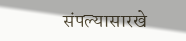संपल्यासारखे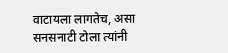वाटायला लागतेच, असा सनसनाटी टोला त्यांनी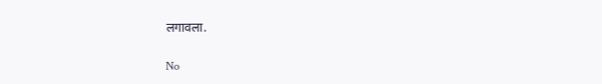लगावला.

No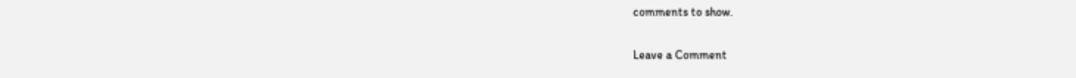comments to show.

Leave a Comment